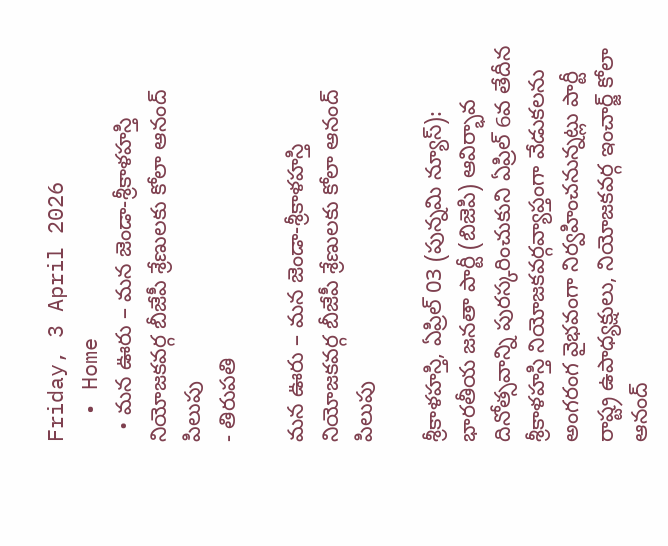Friday, 3 April 2026
  • Home
  • మన ఊరు – మన జెండా-శ్రీకాళహస్తి నియోజకవర్గ బీజేపీ శ్రేణులకు కోలా ఆనంద్ పిలుపు
- తిరుపతి

మన ఊరు – మన జెండా-శ్రీకాళహస్తి నియోజకవర్గ బీజేపీ శ్రేణులకు కోలా ఆనంద్ పిలుపు

శ్రీకాళహస్తి, ఏప్రిల్ 03 (పున్నమి న్యూస్): భారతీయ జనతా పార్టీ (బిజెపి) ఆవిర్భావ దినోత్సవాన్ని పురస్కరించుకుని ఏప్రిల్ 6వ తేదీన శ్రీకాళహస్తి నియోజకవర్గవ్యాప్తంగా వేడుకలను అంగరంగ వైభవంగా నిర్వహించనున్నట్లు పార్టీ రాష్ట్ర ఉపాధ్యక్షులు, నియోజకవర్గ ఇంచార్జ్ కోలా ఆనంద్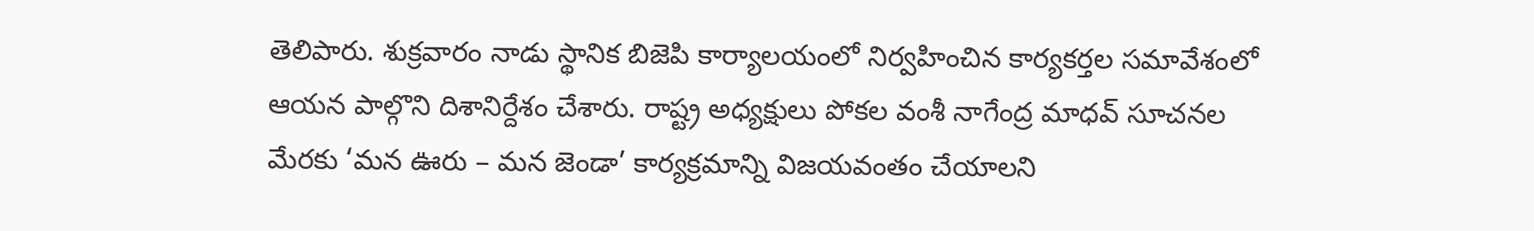తెలిపారు. శుక్రవారం నాడు స్థానిక బిజెపి కార్యాలయంలో నిర్వహించిన కార్యకర్తల సమావేశంలో ఆయన పాల్గొని దిశానిర్దేశం చేశారు. రాష్ట్ర అధ్యక్షులు పోకల వంశీ నాగేంద్ర మాధవ్ సూచనల మేరకు ‘మన ఊరు – మన జెండా’ కార్యక్రమాన్ని విజయవంతం చేయాలని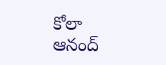కోలా ఆనంద్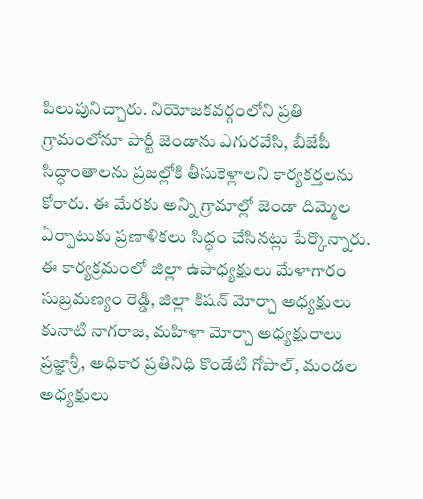పిలుపునిచ్చారు. నియోజకవర్గంలోని ప్రతి గ్రామంలోనూ పార్టీ జెండాను ఎగురవేసి, బీజేపీ సిద్ధాంతాలను ప్రజల్లోకి తీసుకెళ్లాలని కార్యకర్తలను కోరారు. ఈ మేరకు అన్ని గ్రామాల్లో జెండా దిమ్మెల ఏర్పాటుకు ప్రణాళికలు సిద్ధం చేసినట్లు పేర్కొన్నారు. ఈ కార్యక్రమంలో జిల్లా ఉపాధ్యక్షులు మేళాగారం సుబ్రమణ్యం రెడ్డి, జిల్లా కిషన్ మోర్చా అధ్యక్షులు కునాటి నాగరాజ, మహిళా మోర్చా అధ్యక్షురాలు ప్రజ్ఞాశ్రీ, అధికార ప్రతినిధి కొండేటి గోపాల్, మండల అధ్యక్షులు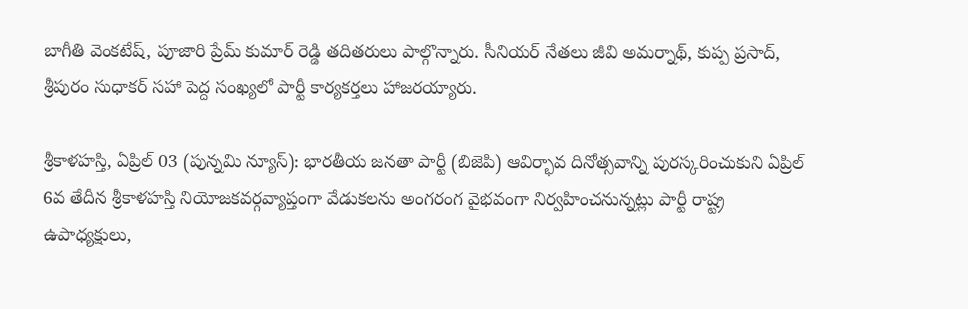బాగీతి వెంకటేష్, పూజారి ప్రేమ్ కుమార్ రెడ్డి తదితరులు పాల్గొన్నారు. సీనియర్ నేతలు జీవి అమర్నాథ్, కుప్ప ప్రసాద్, శ్రీపురం సుధాకర్ సహా పెద్ద సంఖ్యలో పార్టీ కార్యకర్తలు హాజరయ్యారు.

శ్రీకాళహస్తి, ఏప్రిల్ 03 (పున్నమి న్యూస్): భారతీయ జనతా పార్టీ (బిజెపి) ఆవిర్భావ దినోత్సవాన్ని పురస్కరించుకుని ఏప్రిల్ 6వ తేదీన శ్రీకాళహస్తి నియోజకవర్గవ్యాప్తంగా వేడుకలను అంగరంగ వైభవంగా నిర్వహించనున్నట్లు పార్టీ రాష్ట్ర ఉపాధ్యక్షులు,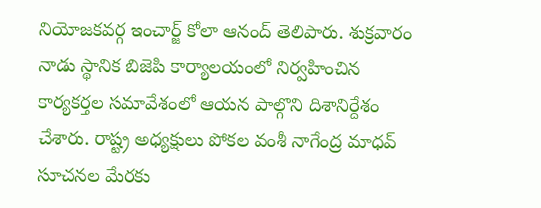నియోజకవర్గ ఇంచార్జ్ కోలా ఆనంద్ తెలిపారు. శుక్రవారం నాడు స్థానిక బిజెపి కార్యాలయంలో నిర్వహించిన కార్యకర్తల సమావేశంలో ఆయన పాల్గొని దిశానిర్దేశం చేశారు. రాష్ట్ర అధ్యక్షులు పోకల వంశీ నాగేంద్ర మాధవ్ సూచనల మేరకు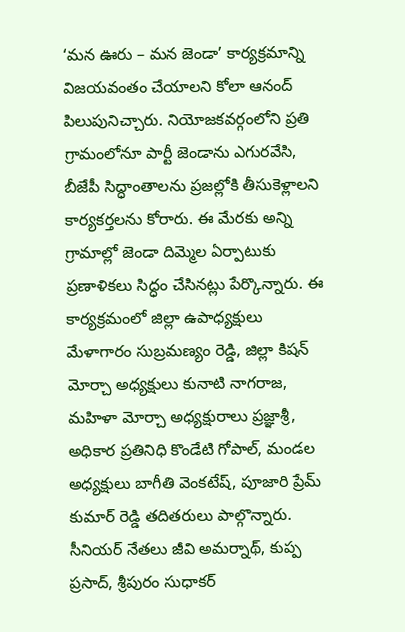‘మన ఊరు – మన జెండా’ కార్యక్రమాన్ని విజయవంతం చేయాలని కోలా ఆనంద్ పిలుపునిచ్చారు. నియోజకవర్గంలోని ప్రతి గ్రామంలోనూ పార్టీ జెండాను ఎగురవేసి, బీజేపీ సిద్ధాంతాలను ప్రజల్లోకి తీసుకెళ్లాలని కార్యకర్తలను కోరారు. ఈ మేరకు అన్ని గ్రామాల్లో జెండా దిమ్మెల ఏర్పాటుకు ప్రణాళికలు సిద్ధం చేసినట్లు పేర్కొన్నారు. ఈ కార్యక్రమంలో జిల్లా ఉపాధ్యక్షులు మేళాగారం సుబ్రమణ్యం రెడ్డి, జిల్లా కిషన్ మోర్చా అధ్యక్షులు కునాటి నాగరాజ, మహిళా మోర్చా అధ్యక్షురాలు ప్రజ్ఞాశ్రీ, అధికార ప్రతినిధి కొండేటి గోపాల్, మండల అధ్యక్షులు బాగీతి వెంకటేష్, పూజారి ప్రేమ్ కుమార్ రెడ్డి తదితరులు పాల్గొన్నారు. సీనియర్ నేతలు జీవి అమర్నాథ్, కుప్ప ప్రసాద్, శ్రీపురం సుధాకర్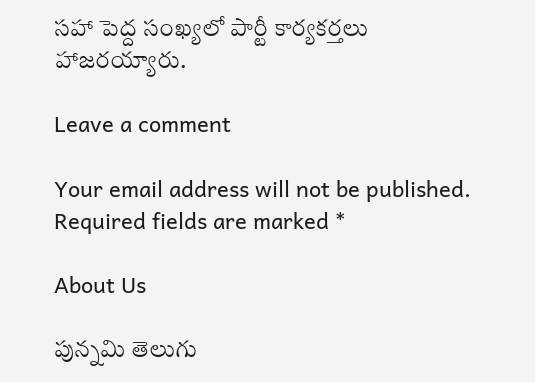సహా పెద్ద సంఖ్యలో పార్టీ కార్యకర్తలు హాజరయ్యారు.

Leave a comment

Your email address will not be published. Required fields are marked *

About Us

పున్నమి తెలుగు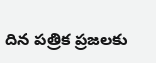దిన పత్రిక ప్రజలకు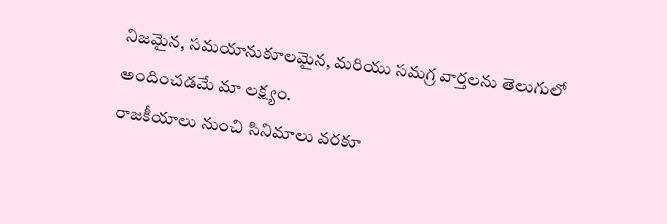నిజమైన, సమయానుకూలమైన, మరియు సమగ్ర వార్తలను తెలుగులో అందించడమే మా లక్ష్యం.
రాజకీయాలు నుంచి సినిమాలు వరకూ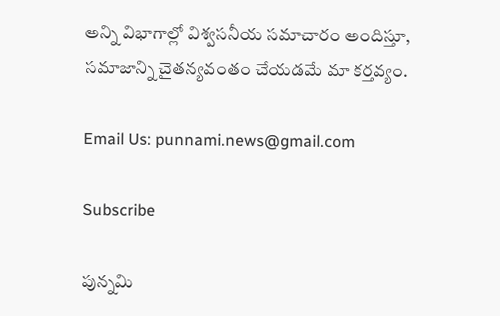అన్ని విభాగాల్లో విశ్వసనీయ సమాచారం అందిస్తూ, సమాజాన్ని చైతన్యవంతం చేయడమే మా కర్తవ్యం.

Email Us: punnami.news@gmail.com

Subscribe

పున్నమి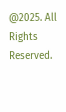@2025. All Rights Reserved.